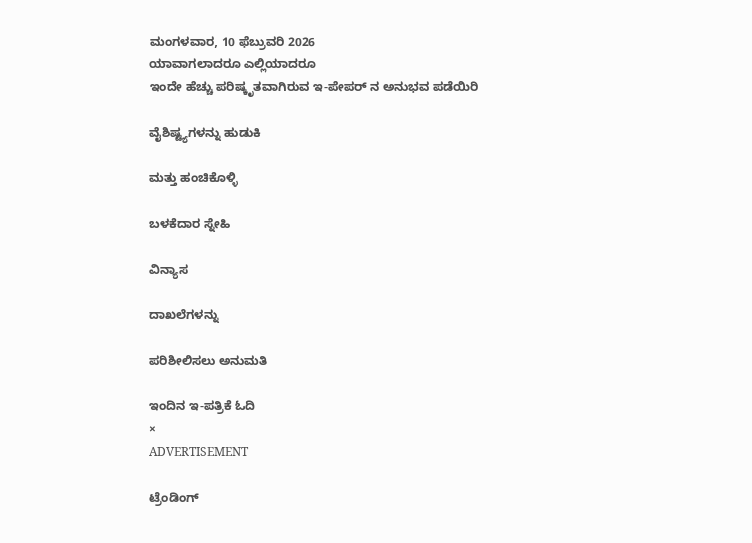ಮಂಗಳವಾರ, 10 ಫೆಬ್ರುವರಿ 2026
ಯಾವಾಗಲಾದರೂ ಎಲ್ಲಿಯಾದರೂ
ಇಂದೇ ಹೆಚ್ಚು ಪರಿಷ್ಕೃತವಾಗಿರುವ ಇ-ಪೇಪರ್ ನ ಅನುಭವ ಪಡೆಯಿರಿ

ವೈಶಿಷ್ಟ್ಯಗಳನ್ನು ಹುಡುಕಿ

ಮತ್ತು ಹಂಚಿಕೊಳ್ಳಿ

ಬಳಕೆದಾರ ಸ್ನೇಹಿ

ವಿನ್ಯಾಸ

ದಾಖಲೆಗಳನ್ನು

ಪರಿಶೀಲಿಸಲು ಅನುಮತಿ

ಇಂದಿನ ಇ-ಪತ್ರಿಕೆ ಓದಿ
×
ADVERTISEMENT

ಟ್ರೆಂಡಿಂಗ್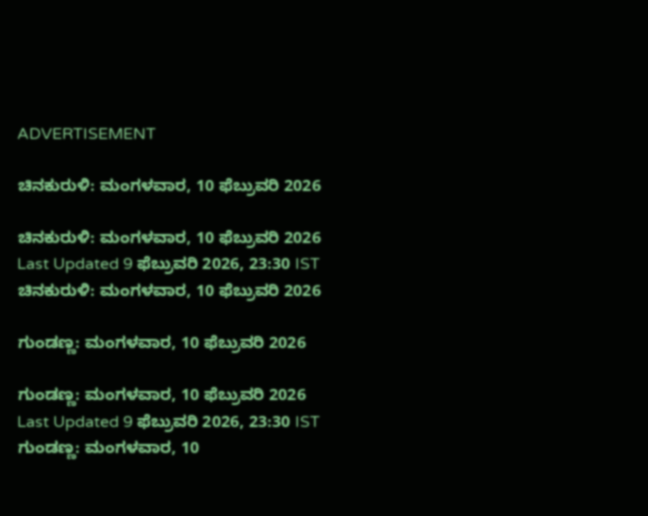ADVERTISEMENT

ಚಿನಕುರುಳಿ: ಮಂಗಳವಾರ, 10 ಫೆಬ್ರುವರಿ 2026

ಚಿನಕುರುಳಿ: ಮಂಗಳವಾರ, 10 ಫೆಬ್ರುವರಿ 2026
Last Updated 9 ಫೆಬ್ರುವರಿ 2026, 23:30 IST
ಚಿನಕುರುಳಿ: ಮಂಗಳವಾರ, 10 ಫೆಬ್ರುವರಿ 2026

ಗುಂಡಣ್ಣ: ಮಂಗಳವಾರ, 10 ಫೆಬ್ರುವರಿ 2026

ಗುಂಡಣ್ಣ: ಮಂಗಳವಾರ, 10 ಫೆಬ್ರುವರಿ 2026
Last Updated 9 ಫೆಬ್ರುವರಿ 2026, 23:30 IST
ಗುಂಡಣ್ಣ: ಮಂಗಳವಾರ, 10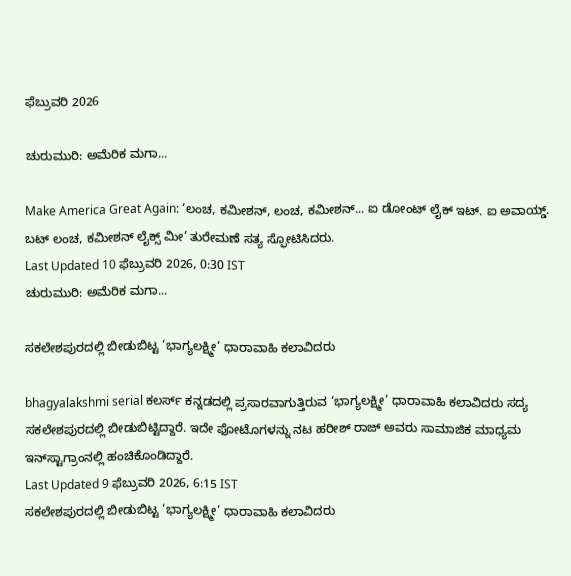ಫೆಬ್ರುವರಿ 2026

ಚುರುಮುರಿ: ಅಮೆರಿಕ ಮಗಾ...

Make America Great Again: ‘ಲಂಚ, ಕಮೀಶನ್, ಲಂಚ, ಕಮೀಶನ್... ಐ ಡೋಂಟ್ ಲೈಕ್ ಇಟ್. ಐ ಅವಾಯ್ಡ್. ಬಟ್ ಲಂಚ, ಕಮೀಶನ್ ಲೈಕ್ಸ್ ಮೀ’ ತುರೇಮಣೆ ಸತ್ಯ ಸ್ಫೋಟಿಸಿದರು.
Last Updated 10 ಫೆಬ್ರುವರಿ 2026, 0:30 IST
ಚುರುಮುರಿ: ಅಮೆರಿಕ ಮಗಾ...

ಸಕಲೇಶಪುರದಲ್ಲಿ ಬೀಡುಬಿಟ್ಟ ‘ಭಾಗ್ಯಲಕ್ಷ್ಮೀ’ ಧಾರಾವಾಹಿ ಕಲಾವಿದರು

bhagyalakshmi serial ಕಲರ್ಸ್ ಕನ್ನಡದಲ್ಲಿ ಪ್ರಸಾರವಾಗುತ್ತಿರುವ ‘ಭಾಗ್ಯಲಕ್ಷ್ಮೀ’ ಧಾರಾವಾಹಿ ಕಲಾವಿದರು ಸದ್ಯ ಸಕಲೇಶಪುರದಲ್ಲಿ ಬೀಡುಬಿಟ್ಟಿದ್ದಾರೆ. ಇದೇ ಫೋಟೊಗಳನ್ನು ನಟ ಹರೀಶ್ ರಾಜ್‌ ಅವರು ಸಾಮಾಜಿಕ ಮಾಧ್ಯಮ ಇನ್‌ಸ್ಟಾಗ್ರಾಂನಲ್ಲಿ ಹಂಚಿಕೊಂಡಿದ್ದಾರೆ.
Last Updated 9 ಫೆಬ್ರುವರಿ 2026, 6:15 IST
ಸಕಲೇಶಪುರದಲ್ಲಿ ಬೀಡುಬಿಟ್ಟ ‘ಭಾಗ್ಯಲಕ್ಷ್ಮೀ’ ಧಾರಾವಾಹಿ ಕಲಾವಿದರು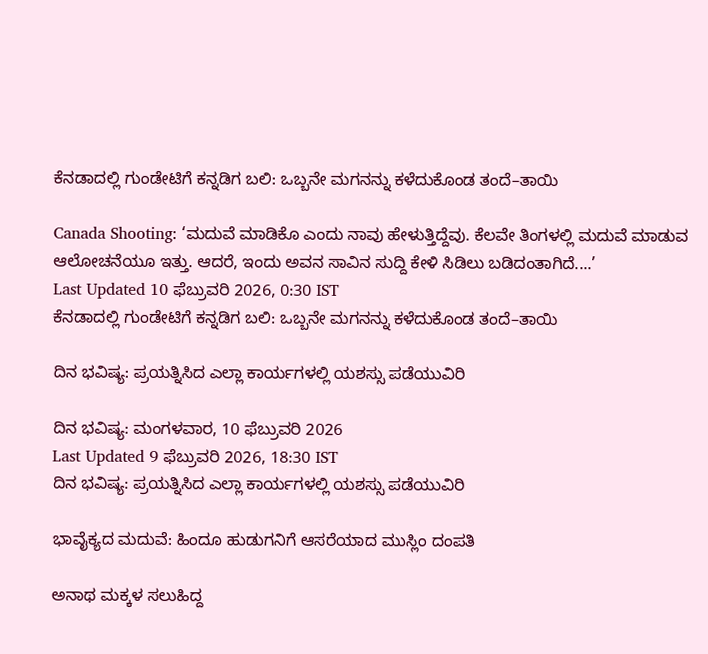ಕೆನಡಾದಲ್ಲಿ ಗುಂಡೇಟಿಗೆ ಕನ್ನಡಿಗ ಬಲಿ: ಒಬ್ಬನೇ ಮಗನನ್ನು ಕಳೆದುಕೊಂಡ ತಂದೆ–ತಾಯಿ

Canada Shooting: ‘ಮದುವೆ ಮಾಡಿಕೊ ಎಂದು ನಾವು ಹೇಳುತ್ತಿದ್ದೆವು. ಕೆಲವೇ ತಿಂಗಳಲ್ಲಿ ಮದುವೆ ಮಾಡುವ ಆಲೋಚನೆಯೂ ಇತ್ತು. ಆದರೆ, ಇಂದು ಅವನ ಸಾವಿನ ಸುದ್ದಿ ಕೇಳಿ ಸಿಡಿಲು ಬಡಿದಂತಾಗಿದೆ....’
Last Updated 10 ಫೆಬ್ರುವರಿ 2026, 0:30 IST
ಕೆನಡಾದಲ್ಲಿ ಗುಂಡೇಟಿಗೆ ಕನ್ನಡಿಗ ಬಲಿ: ಒಬ್ಬನೇ ಮಗನನ್ನು ಕಳೆದುಕೊಂಡ ತಂದೆ–ತಾಯಿ

ದಿನ ಭವಿಷ್ಯ: ಪ್ರಯತ್ನಿಸಿದ ಎಲ್ಲಾ ಕಾರ್ಯಗಳಲ್ಲಿ ಯಶಸ್ಸು ಪಡೆಯುವಿರಿ

ದಿನ ಭವಿಷ್ಯ: ಮಂಗಳವಾರ, 10 ಫೆಬ್ರುವರಿ 2026
Last Updated 9 ಫೆಬ್ರುವರಿ 2026, 18:30 IST
ದಿನ ಭವಿಷ್ಯ: ಪ್ರಯತ್ನಿಸಿದ ಎಲ್ಲಾ ಕಾರ್ಯಗಳಲ್ಲಿ ಯಶಸ್ಸು ಪಡೆಯುವಿರಿ

ಭಾವೈಕ್ಯದ ಮದುವೆ: ಹಿಂದೂ ಹುಡುಗನಿಗೆ ಆಸರೆಯಾದ ಮುಸ್ಲಿಂ ದಂಪತಿ

ಅನಾಥ ಮಕ್ಕಳ ಸಲುಹಿದ್ದ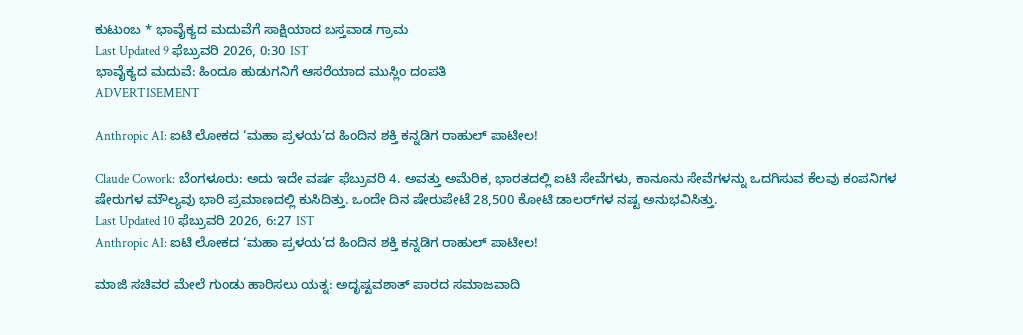ಕುಟುಂಬ * ಭಾವೈಕ್ಯದ ಮದುವೆಗೆ ಸಾಕ್ಷಿಯಾದ ಬಸ್ತವಾಡ ಗ್ರಾಮ
Last Updated 9 ಫೆಬ್ರುವರಿ 2026, 0:30 IST
ಭಾವೈಕ್ಯದ ಮದುವೆ: ಹಿಂದೂ ಹುಡುಗನಿಗೆ ಆಸರೆಯಾದ ಮುಸ್ಲಿಂ ದಂಪತಿ
ADVERTISEMENT

Anthropic AI: ಐಟಿ ಲೋಕದ ‘ಮಹಾ ಪ್ರಳಯ’ದ ಹಿಂದಿನ ಶಕ್ತಿ ಕನ್ನಡಿಗ ರಾಹುಲ್ ಪಾಟೀಲ!

Claude Cowork: ಬೆಂಗಳೂರು: ಅದು ಇದೇ ವರ್ಷ ಫೆಬ್ರುವರಿ 4. ಅವತ್ತು ಅಮೆರಿಕ, ಭಾರತದಲ್ಲಿ ಐಟಿ ಸೇವೆಗಳು, ಕಾನೂನು ಸೇವೆಗಳನ್ನು ಒದಗಿಸುವ ಕೆಲವು ಕಂಪನಿಗಳ ಷೇರುಗಳ ಮೌಲ್ಯವು ಭಾರಿ ಪ್ರಮಾಣದಲ್ಲಿ ಕುಸಿದಿತ್ತು. ಒಂದೇ ದಿನ ಷೇರುಪೇಟೆ 28,500 ಕೋಟಿ ಡಾಲರ್‌ಗಳ ನಷ್ಟ ಅನುಭವಿಸಿತ್ತು.
Last Updated 10 ಫೆಬ್ರುವರಿ 2026, 6:27 IST
Anthropic AI: ಐಟಿ ಲೋಕದ ‘ಮಹಾ ಪ್ರಳಯ’ದ ಹಿಂದಿನ ಶಕ್ತಿ ಕನ್ನಡಿಗ ರಾಹುಲ್ ಪಾಟೀಲ!

ಮಾಜಿ ಸಚಿವರ ಮೇಲೆ ಗುಂಡು ಹಾರಿಸಲು ಯತ್ನ: ಅದೃಷ್ಟವಶಾತ್ ಪಾರದ ಸಮಾಜವಾದಿ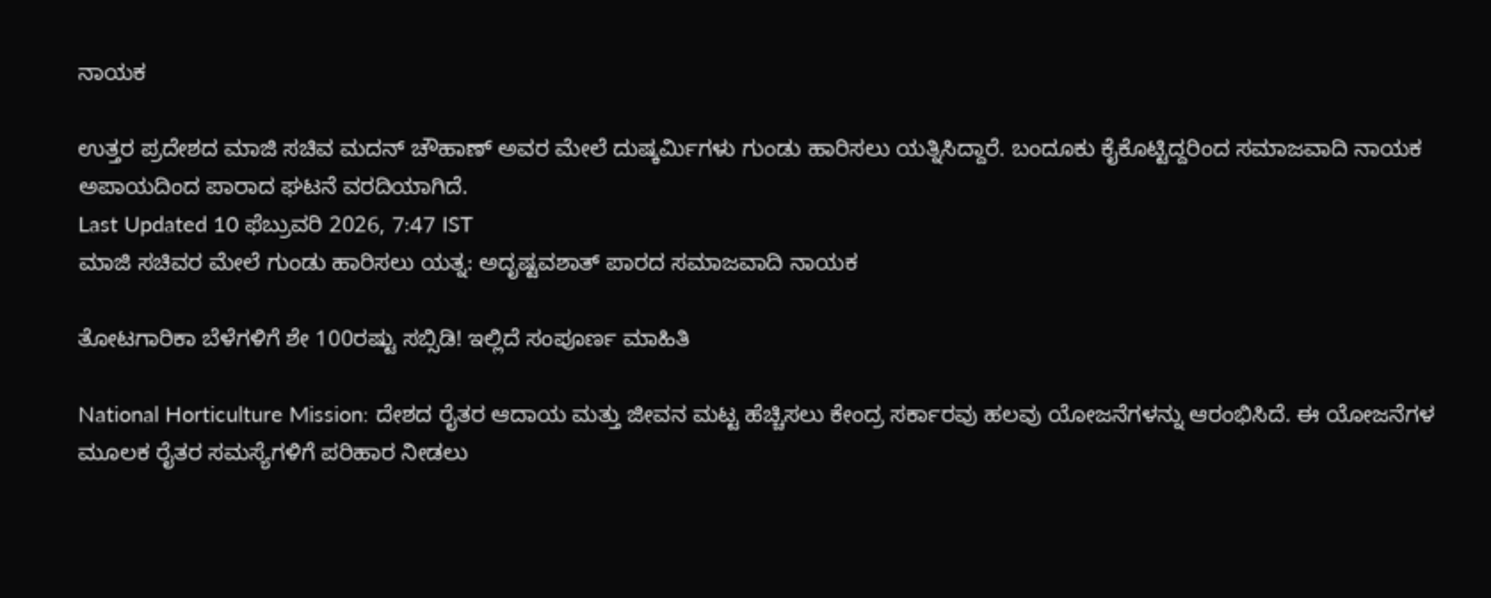ನಾಯಕ

ಉತ್ತರ ಪ್ರದೇಶದ ಮಾಜಿ ಸಚಿವ ಮದನ್ ಚೌಹಾಣ್ ಅವರ ಮೇಲೆ ದುಷ್ಕರ್ಮಿಗಳು ಗುಂಡು ಹಾರಿಸಲು ಯತ್ನಿಸಿದ್ದಾರೆ. ಬಂದೂಕು ಕೈಕೊಟ್ಟಿದ್ದರಿಂದ ಸಮಾಜವಾದಿ ನಾಯಕ ಅಪಾಯದಿಂದ ಪಾರಾದ ಘಟನೆ ವರದಿಯಾಗಿದೆ.
Last Updated 10 ಫೆಬ್ರುವರಿ 2026, 7:47 IST
ಮಾಜಿ ಸಚಿವರ ಮೇಲೆ ಗುಂಡು ಹಾರಿಸಲು ಯತ್ನ: ಅದೃಷ್ಟವಶಾತ್ ಪಾರದ ಸಮಾಜವಾದಿ ನಾಯಕ

ತೋಟಗಾರಿಕಾ ಬೆಳೆಗಳಿಗೆ ಶೇ 100ರಷ್ಟು ಸಬ್ಸಿಡಿ! ಇಲ್ಲಿದೆ ಸಂಪೂರ್ಣ ಮಾಹಿತಿ

National Horticulture Mission: ದೇಶದ ರೈತರ ಆದಾಯ ಮತ್ತು ಜೀವನ ಮಟ್ಟ ಹೆಚ್ಚಿಸಲು ಕೇಂದ್ರ ಸರ್ಕಾರವು ಹಲವು ಯೋಜನೆಗಳನ್ನು ಆರಂಭಿಸಿದೆ. ಈ ಯೋಜನೆಗಳ ಮೂಲಕ ರೈತರ ಸಮಸ್ಯೆಗಳಿಗೆ ಪರಿಹಾರ ನೀಡಲು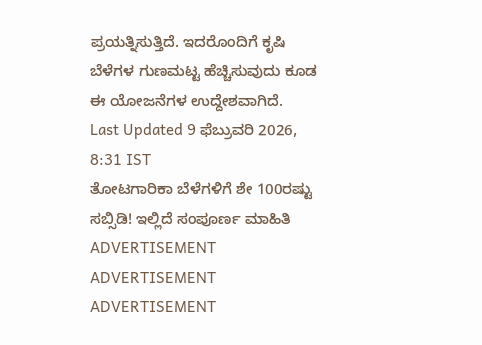ಪ್ರಯತ್ನಿಸುತ್ತಿದೆ. ಇದರೊಂದಿಗೆ ಕೃಷಿ ಬೆಳೆಗಳ ಗುಣಮಟ್ಟ ಹೆಚ್ಚಿಸುವುದು ಕೂಡ ಈ ಯೋಜನೆಗಳ ಉದ್ದೇಶವಾಗಿದೆ.
Last Updated 9 ಫೆಬ್ರುವರಿ 2026, 8:31 IST
ತೋಟಗಾರಿಕಾ ಬೆಳೆಗಳಿಗೆ ಶೇ 100ರಷ್ಟು ಸಬ್ಸಿಡಿ! ಇಲ್ಲಿದೆ ಸಂಪೂರ್ಣ ಮಾಹಿತಿ
ADVERTISEMENT
ADVERTISEMENT
ADVERTISEMENT